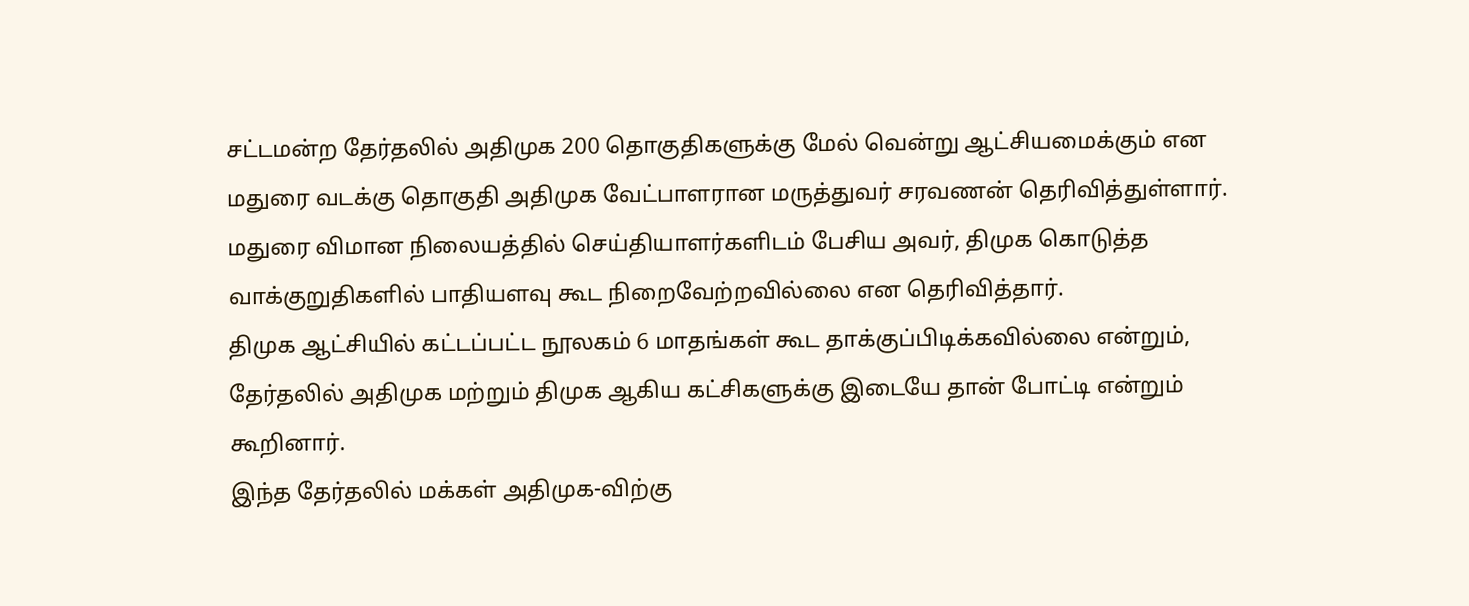சட்டமன்ற தேர்தலில் அதிமுக 200 தொகுதிகளுக்கு மேல் வென்று ஆட்சியமைக்கும் என மதுரை வடக்கு தொகுதி அதிமுக வேட்பாளரான மருத்துவர் சரவணன் தெரிவித்துள்ளார்.
மதுரை விமான நிலையத்தில் செய்தியாளர்களிடம் பேசிய அவர், திமுக கொடுத்த வாக்குறுதிகளில் பாதியளவு கூட நிறைவேற்றவில்லை என தெரிவித்தார்.
திமுக ஆட்சியில் கட்டப்பட்ட நூலகம் 6 மாதங்கள் கூட தாக்குப்பிடிக்கவில்லை என்றும், தேர்தலில் அதிமுக மற்றும் திமுக ஆகிய கட்சிகளுக்கு இடையே தான் போட்டி என்றும் கூறினார்.
இந்த தேர்தலில் மக்கள் அதிமுக-விற்கு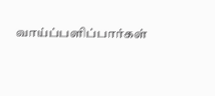வாய்ப்பளிப்பார்கள்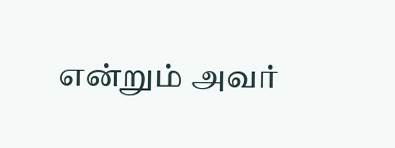என்றும் அவர்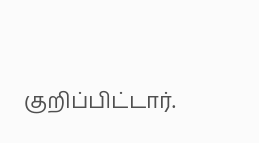குறிப்பிட்டார்.